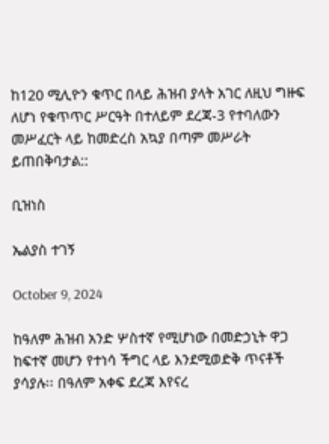ከ120 ሚሊዮን ቁጥር በላይ ሕዝብ ያላት አገር ለዚህ ግዙፍ ለሆነ የቁጥጥር ሥርዓት በተለይም ደረጃ-3 የተባለውን መሥፈርት ላይ ከመድረስ አኳያ በጣም መሥራት ይጠበቅባታል::

ቢዝነስ

ኤልያስ ተገኝ

October 9, 2024

ከዓለም ሕዝብ አንድ ሦስተኛ የሚሆነው በመድኃኒት ዋጋ ከፍተኛ መሆን የተነሳ ችግር ላይ እንደሚወድቅ ጥናቶች ያሳያሉ፡፡ በዓለም አቀፍ ደረጃ እየናረ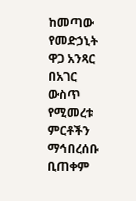ከመጣው የመድኃኒት ዋጋ አንጻር በአገር ውስጥ የሚመረቱ ምርቶችን ማኅበረሰቡ ቢጠቀም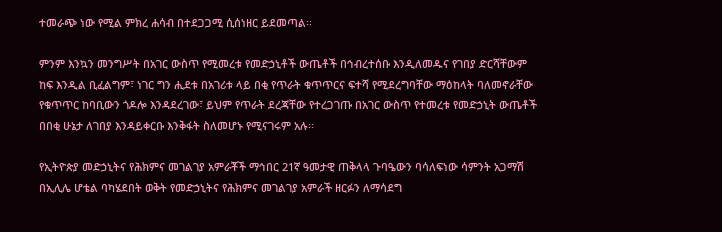ተመራጭ ነው የሚል ምክረ ሐሳብ በተደጋጋሚ ሲሰነዘር ይደመጣል፡፡

ምንም እንኳን መንግሥት በአገር ውስጥ የሚመረቱ የመድኃኒቶች ውጤቶች በኅብረተሰቡ እንዲለመዱና የገበያ ድርሻቸውም ከፍ እንዲል ቢፈልግም፣ ነገር ግን ሒደቱ በአገሪቱ ላይ በቂ የጥራት ቁጥጥርና ፍተሻ የሚደረግባቸው ማዕከላት ባለመኖራቸው የቁጥጥር ከባቢውን ጎዶሎ እንዳደረገው፣ ይህም የጥራት ደረጃቸው የተረጋገጡ በአገር ውስጥ የተመረቱ የመድኃኒት ውጤቶች በበቂ ሁኔታ ለገበያ እንዳይቀርቡ እንቅፋት ስለመሆኑ የሚናገሩም አሉ፡፡

የኢትዮጵያ መድኃኒትና የሕክምና መገልገያ አምራቾች ማኅበር 21ኛ ዓመታዊ ጠቅላላ ጉባዔውን ባሳለፍነው ሳምንት አጋማሽ በኢሊሌ ሆቴል ባካሄደበት ወቅት የመድኃኒትና የሕክምና መገልገያ አምራች ዘርፉን ለማሳደግ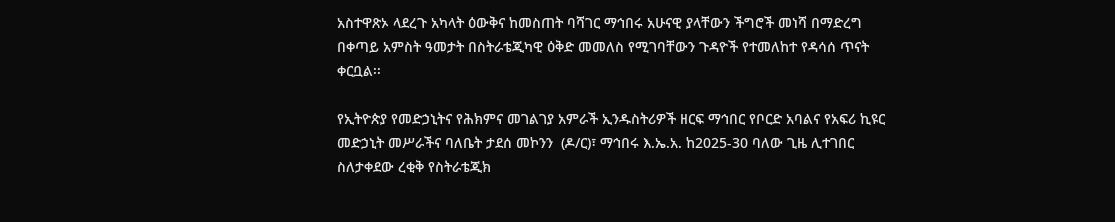አስተዋጽኦ ላደረጉ አካላት ዕውቅና ከመስጠት ባሻገር ማኅበሩ አሁናዊ ያላቸውን ችግሮች መነሻ በማድረግ በቀጣይ አምስት ዓመታት በስትራቴጂካዊ ዕቅድ መመለስ የሚገባቸውን ጉዳዮች የተመለከተ የዳሳሰ ጥናት ቀርቧል፡፡

የኢትዮጵያ የመድኃኒትና የሕክምና መገልገያ አምራች ኢንዱስትሪዎች ዘርፍ ማኅበር የቦርድ አባልና የአፍሪ ኪዩር መድኃኒት መሥራችና ባለቤት ታደሰ መኮንን  (ዶ/ር)፣ ማኅበሩ እ.ኤ.አ. ከ2025-30 ባለው ጊዜ ሊተገበር ስለታቀደው ረቂቅ የስትራቴጂክ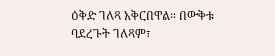ዕቅድ ገለጻ አቅርበዋል። በውቅቱ ባደረጉት ገለጻም፣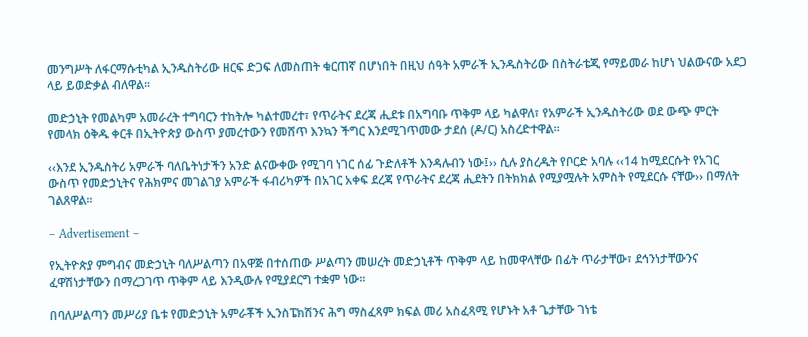መንግሥት ለፋርማሱቲካል ኢንዱስትሪው ዘርፍ ድጋፍ ለመስጠት ቁርጠኛ በሆነበት በዚህ ሰዓት አምራች ኢንዱስትሪው በስትራቴጂ የማይመራ ከሆነ ህልውናው አደጋ ላይ ይወድቃል ብለዋል፡፡

መድኃኒት የመልካም አመራረት ተግባርን ተከትሎ ካልተመረተ፣ የጥራትና ደረጃ ሒደቱ በአግባቡ ጥቅም ላይ ካልዋለ፣ የአምራች ኢንዱስትሪው ወደ ውጭ ምርት የመላክ ዕቅዱ ቀርቶ በኢትዮጵያ ውስጥ ያመረተውን የመሸጥ እንኳን ችግር እንደሚገጥመው ታደሰ (ዶ/ር) አስረድተዋል፡፡

‹‹እንደ ኢንዱስትሪ አምራች ባለቤትነታችን አንድ ልናውቀው የሚገባ ነገር ሰፊ ጉድለቶች እንዳሉብን ነው፤›› ሲሉ ያስረዱት የቦርድ አባሉ ‹‹14 ከሚደርሱት የአገር ውስጥ የመድኃኒትና የሕክምና መገልገያ አምራች ፋብሪካዎች በአገር አቀፍ ደረጃ የጥራትና ደረጃ ሒደትን በትክክል የሚያሟሉት አምስት የሚደርሱ ናቸው›› በማለት ገልጸዋል፡፡

– Advertisement –

የኢትዮጵያ ምግብና መድኃኒት ባለሥልጣን በአዋጅ በተሰጠው ሥልጣን መሠረት መድኃኒቶች ጥቅም ላይ ከመዋላቸው በፊት ጥራታቸው፣ ደኅንነታቸውንና ፈዋሽነታቸውን በማረጋገጥ ጥቅም ላይ እንዲውሉ የሚያደርግ ተቋም ነው፡፡

በባለሥልጣን መሥሪያ ቤቱ የመድኃኒት አምራቾች ኢንስፔክሽንና ሕግ ማስፈጻም ክፍል መሪ አስፈጻሚ የሆኑት አቶ ጌታቸው ገነቴ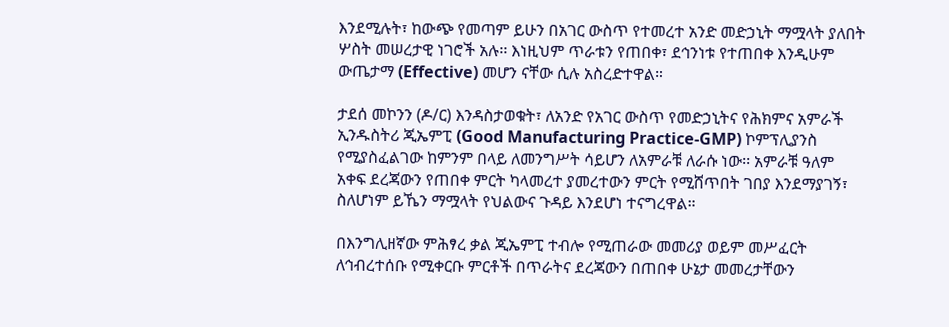እንደሚሉት፣ ከውጭ የመጣም ይሁን በአገር ውስጥ የተመረተ አንድ መድኃኒት ማሟላት ያለበት ሦስት መሠረታዊ ነገሮች አሉ፡፡ እነዚህም ጥራቱን የጠበቀ፣ ደኅንነቱ የተጠበቀ እንዲሁም ውጤታማ (Effective) መሆን ናቸው ሲሉ አስረድተዋል።

ታደሰ መኮንን (ዶ/ር) እንዳስታወቁት፣ ለአንድ የአገር ውስጥ የመድኃኒትና የሕክምና አምራች ኢንዱስትሪ ጂኤምፒ (Good Manufacturing Practice-GMP) ኮምፕሊያንስ የሚያስፈልገው ከምንም በላይ ለመንግሥት ሳይሆን ለአምራቹ ለራሱ ነው፡፡ አምራቹ ዓለም አቀፍ ደረጃውን የጠበቀ ምርት ካላመረተ ያመረተውን ምርት የሚሸጥበት ገበያ እንደማያገኝ፣ ስለሆነም ይኼን ማሟላት የህልውና ጉዳይ እንደሆነ ተናግረዋል።

በእንግሊዘኛው ምሕፃረ ቃል ጂኤምፒ ተብሎ የሚጠራው መመሪያ ወይም መሥፈርት ለኅብረተሰቡ የሚቀርቡ ምርቶች በጥራትና ደረጃውን በጠበቀ ሁኔታ መመረታቸውን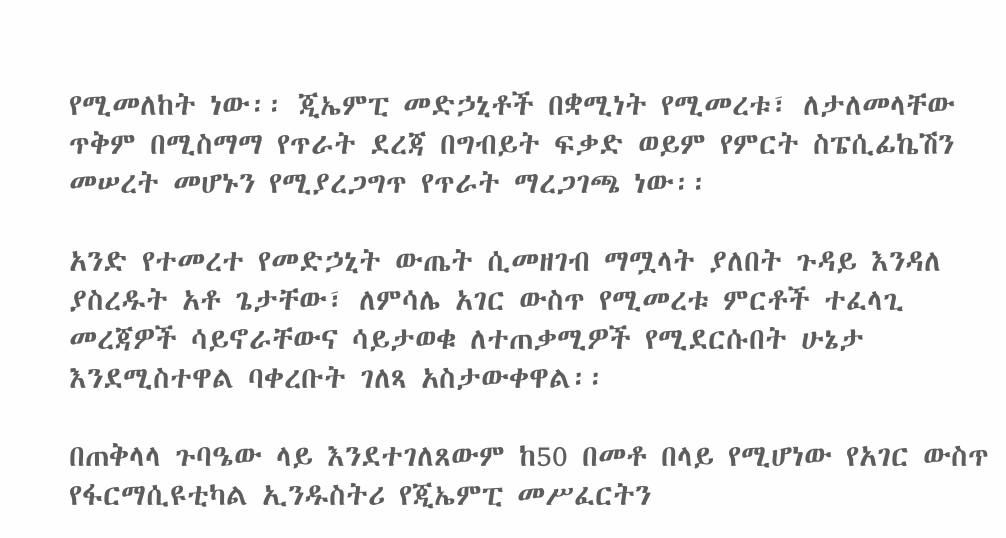የሚመለከት ነው፡፡ ጂኤምፒ መድኃኒቶች በቋሚነት የሚመረቱ፣ ለታለመላቸው ጥቅም በሚስማማ የጥራት ደረጃ በግብይት ፍቃድ ወይም የምርት ስፔሲፊኬሽን መሠረት መሆኑን የሚያረጋግጥ የጥራት ማረጋገጫ ነው፡፡

አንድ የተመረተ የመድኃኒት ውጤት ሲመዘገብ ማሟላት ያለበት ጉዳይ እንዳለ ያስረዱት አቶ ጌታቸው፣ ለምሳሌ አገር ውስጥ የሚመረቱ ምርቶች ተፈላጊ መረጃዎች ሳይኖራቸውና ሳይታወቁ ለተጠቃሚዎች የሚደርሱበት ሁኔታ እንደሚስተዋል ባቀረቡት ገለጻ አስታውቀዋል፡፡

በጠቅላላ ጉባዔው ላይ እንደተገለጸውም ከ50 በመቶ በላይ የሚሆነው የአገር ውስጥ የፋርማሲዩቲካል ኢንዱስትሪ የጂኤምፒ መሥፈርትን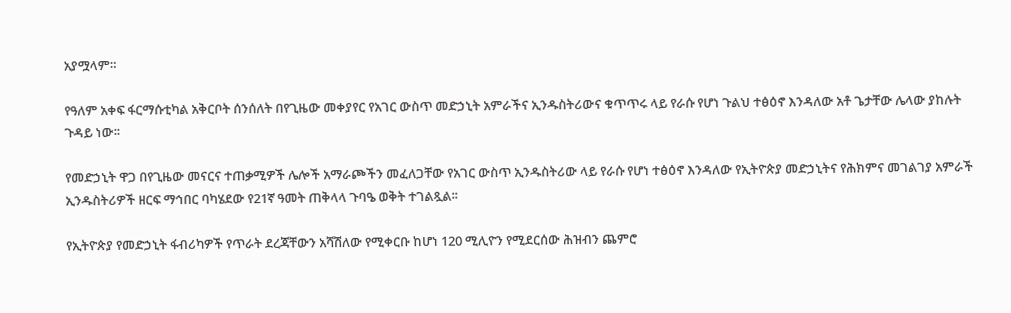አያሟላም።

የዓለም አቀፍ ፋርማሱቲካል አቅርቦት ሰንሰለት በየጊዜው መቀያየር የአገር ውስጥ መድኃኒት አምራችና ኢንዱስትሪውና ቁጥጥሩ ላይ የራሱ የሆነ ጉልህ ተፅዕኖ እንዳለው አቶ ጌታቸው ሌላው ያከሉት ጉዳይ ነው፡፡

የመድኃኒት ዋጋ በየጊዜው መናርና ተጠቃሚዎች ሌሎች አማራጮችን መፈለጋቸው የአገር ውስጥ ኢንዱስትሪው ላይ የራሱ የሆነ ተፅዕኖ እንዳለው የኢትዮጵያ መድኃኒትና የሕክምና መገልገያ አምራች ኢንዱስትሪዎች ዘርፍ ማኅበር ባካሄደው የ21ኛ ዓመት ጠቅላላ ጉባዔ ወቅት ተገልጿል፡፡

የኢትዮጵያ የመድኃኒት ፋብሪካዎች የጥራት ደረጃቸውን አሻሽለው የሚቀርቡ ከሆነ 120 ሚሊዮን የሚደርሰው ሕዝብን ጨምሮ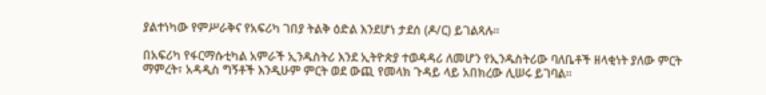ያልተነካው የምሥራቅና የአፍሪካ ገበያ ትልቅ ዕድል እንደሆነ ታደሰ (ዶ/ር) ይገልጻሉ፡፡

በአፍሪካ የፋርማሱቲካል አምራች ኢንዱስትሪ እንደ ኢትዮጵያ ተወዳዳሪ ለመሆን የኢንዱስትሪው ባለቤቶች ዘላቂነት ያለው ምርት ማምረት፣ አዳዲስ ግኝቶች እንዲሁም ምርት ወደ ውጪ የመላክ ጉዳይ ላይ አበክረው ሊሠሩ ይገባል፡፡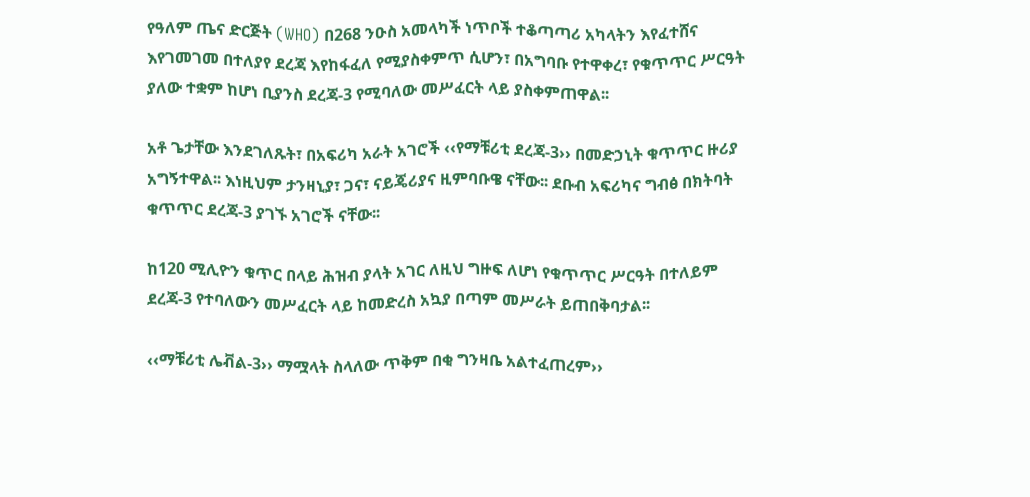የዓለም ጤና ድርጅት (WHO) በ268 ንዑስ አመላካች ነጥቦች ተቆጣጣሪ አካላትን እየፈተሸና እየገመገመ በተለያየ ደረጃ እየከፋፈለ የሚያስቀምጥ ሲሆን፣ በአግባቡ የተዋቀረ፣ የቁጥጥር ሥርዓት ያለው ተቋም ከሆነ ቢያንስ ደረጃ-3 የሚባለው መሥፈርት ላይ ያስቀምጠዋል፡፡

አቶ ጌታቸው እንደገለጹት፣ በአፍሪካ አራት አገሮች ‹‹የማቹሪቲ ደረጃ-3›› በመድኃኒት ቁጥጥር ዙሪያ አግኝተዋል፡፡ እነዚህም ታንዛኒያ፣ ጋና፣ ናይጄሪያና ዚምባቡዌ ናቸው፡፡ ደቡብ አፍሪካና ግብፅ በክትባት ቁጥጥር ደረጃ-3 ያገኙ አገሮች ናቸው፡፡

ከ120 ሚሊዮን ቁጥር በላይ ሕዝብ ያላት አገር ለዚህ ግዙፍ ለሆነ የቁጥጥር ሥርዓት በተለይም ደረጃ-3 የተባለውን መሥፈርት ላይ ከመድረስ አኳያ በጣም መሥራት ይጠበቅባታል፡፡

‹‹ማቹሪቲ ሌቭል-3›› ማሟላት ስላለው ጥቅም በቂ ግንዛቤ አልተፈጠረም››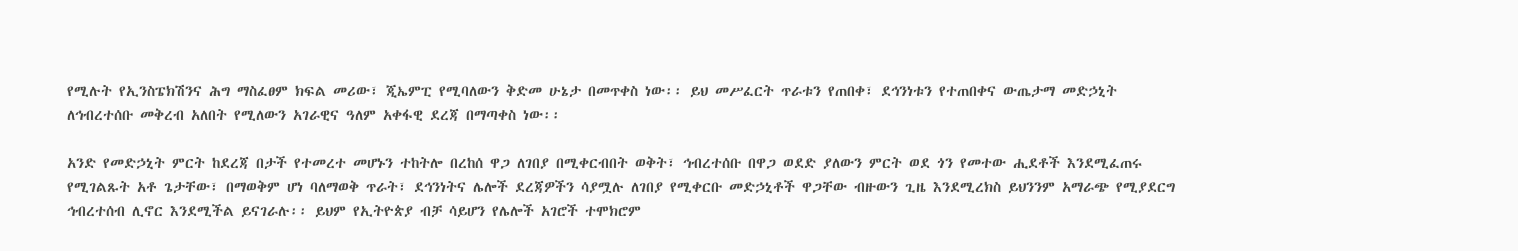የሚሉት የኢንስፔክሽንና ሕግ ማስፈፀም ክፍል መሪው፣ ጂኤምፒ የሚባለውን ቅድመ ሁኔታ በመጥቀስ ነው፡፡ ይህ መሥፈርት ጥራቱን የጠበቀ፣ ደኅንነቱን የተጠበቀና ውጤታማ መድኃኒት ለኅብረተሰቡ መቅረብ አለበት የሚለውን አገራዊና ዓለም አቀፋዊ ደረጃ በማጣቀስ ነው፡፡

አንድ የመድኃኒት ምርት ከደረጃ በታች የተመረተ መሆኑን ተከትሎ በረከሰ ዋጋ ለገበያ በሚቀርብበት ወቅት፣ ኅብረተሰቡ በዋጋ ወደድ ያለውን ምርት ወደ ጎን የመተው ሒደቶች እንደሚፈጠሩ የሚገልጹት አቶ ጌታቸው፣ በማወቅም ሆነ ባለማወቅ ጥራት፣ ደኅንነትና ሌሎች ደረጃዎችን ሳያሟሉ ለገበያ የሚቀርቡ መድኃኒቶች ዋጋቸው ብዙውን ጊዜ እንደሚረክስ ይህንንም አማራጭ የሚያደርግ ኅብረተሰብ ሊኖር እንደሚችል ይናገራሉ፡፡ ይህም የኢትዮጵያ ብቻ ሳይሆን የሌሎች አገሮች ተሞክሮም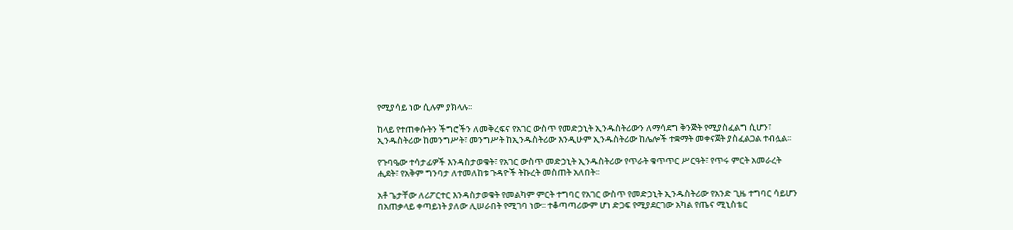የሚያሳይ ነው ሲሉም ያክላሉ፡፡

ከላይ የተጠቀሱትን ችግሮችን ለመቅረፍና የአገር ውስጥ የመድኃኒት ኢንዱስትሪውን ለማሳደግ ቅንጅት የሚያስፈልግ ሲሆን፣ ኢንዱስትሪው ከመንግሥት፣ መንግሥት ከኢንዱስትሪው እንዲሁም ኢንዱስትሪው ከሌሎች ተቋማት መቀናጀት ያስፈልጋል ተብሏል፡፡

የጉባዔው ተሳታፊዎች እንዳስታወቁት፣ የአገር ውስጥ መድኃኒት ኢንዱስትሪው የጥራት ቁጥጥር ሥርዓት፣ የጥሩ ምርት አመራረት ሒደት፣ የአቅም ግንባታ ለተመለከቱ ጉዳዮች ትኩረት መስጠት አለበት፡፡

አቶ ጌታቸው ለሪፖርተር እንዳስታወቁት የመልካም ምርት ተግባር የአገር ውስጥ የመድኃኒት ኢንዱስትሪው የአንድ ጊዜ ተግባር ሳይሆን በአጠቃላይ ቀጣይነት ያለው ሊሠራበት የሚገባ ነው፡፡ ተቆጣጣሪውም ሆነ ድጋፍ የሚያደርገው አካል የጤና ሚኒስቴር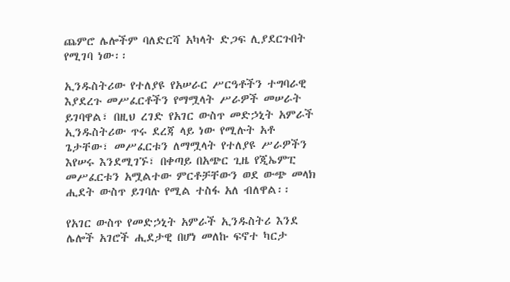ጨምሮ ሌሎችም ባለድርሻ አካላት ድጋፍ ሊያደርጉበት የሚገባ ነው፡፡

ኢንዱስትሪው የተለያዩ የአሠራር ሥርዓቶችን ተግባራዊ እያደረጉ መሥፈርቶችን የማሟላት ሥራዎች መሠራት ይገባዋል፣ በዚህ ረገድ የአገር ውስጥ መድኃኒት አምራች ኢንዱስትሪው ጥሩ ደረጃ ላይ ነው የሚሉት አቶ ጌታቸው፣ መሥፈርቱን ለማሟላት የተለያዩ ሥራዎችን እየሠሩ እንደሚገኙ፣ በቀጣይ በአጭር ጊዜ የጂኤምፒ መሥፈርቱን አሟልተው ምርቶቻቸውን ወደ ውጭ መላክ ሒደት ውስጥ ይገባሉ የሚል ተስፋ አለ ብለዋል፡፡

የአገር ውስጥ የመድኃኒት አምራች ኢንዱስትሪ እንደ ሌሎች አገሮች ሒደታዊ በሆነ መለኩ ፍኖተ ካርታ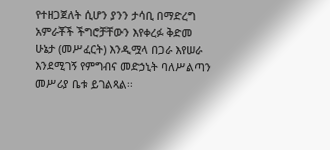የተዘጋጀለት ሲሆን ያንን ታሳቢ በማድረግ አምራቾች ችግሮቻቸውን እየቀረፉ ቅድመ ሁኔታ (መሥፈርት) እንዲሟላ በጋራ እየሠራ እንደሚገኝ የምግብና መድኃኒት ባለሥልጣን መሥሪያ ቤቱ ይገልጻል፡፡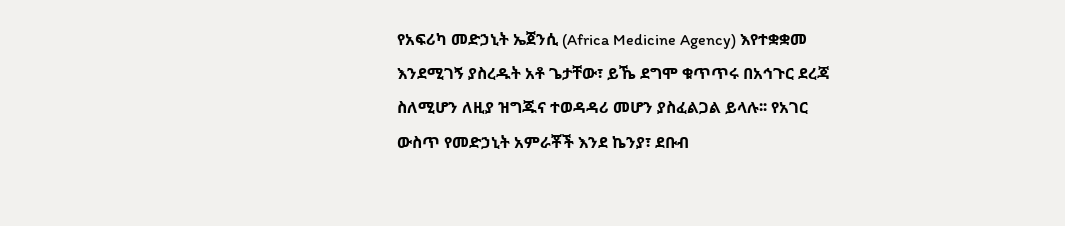የአፍሪካ መድኃኒት ኤጀንሲ (Africa Medicine Agency) እየተቋቋመ እንደሚገኝ ያስረዱት አቶ ጌታቸው፣ ይኼ ደግሞ ቁጥጥሩ በአኅጉር ደረጃ ስለሚሆን ለዚያ ዝግጁና ተወዳዳሪ መሆን ያስፈልጋል ይላሉ፡፡ የአገር ውስጥ የመድኃኒት አምራቾች እንደ ኬንያ፣ ደቡብ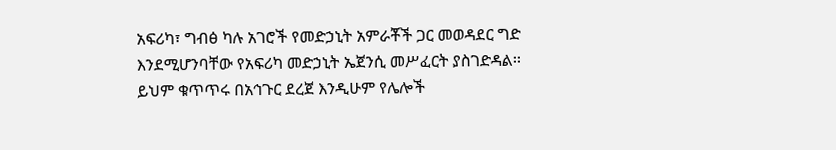አፍሪካ፣ ግብፅ ካሉ አገሮች የመድኃኒት አምራቾች ጋር መወዳደር ግድ እንደሚሆንባቸው የአፍሪካ መድኃኒት ኤጀንሲ መሥፈርት ያስገድዳል፡፡ ይህም ቁጥጥሩ በአኅጉር ደረጀ እንዲሁም የሌሎች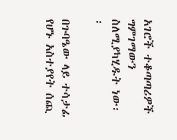አገሮች ተቆጣጣሪዎች ግምገማውን ስለሚያካሂዱት ነው፡፡

በጉባዔው ላይ ተሳታፊ የሆኑ አስተያየት ሰጪ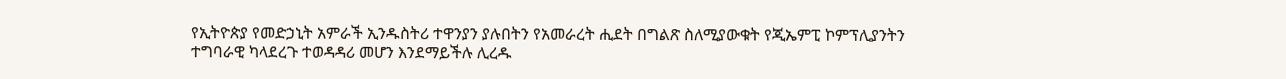የኢትዮጵያ የመድኃኒት አምራች ኢንዱስትሪ ተዋንያን ያሉበትን የአመራረት ሒደት በግልጽ ስለሚያውቁት የጂኤምፒ ኮምፕሊያንትን ተግባራዊ ካላደረጉ ተወዳዳሪ መሆን እንደማይችሉ ሊረዱ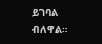ይገባል ብለዋል።